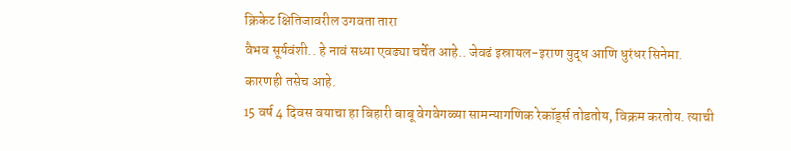क्रिकेट क्षितिजावरील उगवता तारा
वैभव सूर्यवंशी.. हे नावं सध्या एवढ्या चर्चेत आहे.. जेवढं इस्रायल-इराण युद्ध आणि धुरंधर सिनेमा.
कारणही तसेच आहे.
15 वर्ष 4 दिवस वयाचा हा बिहारी बाबू वेगवेगळ्या सामन्यागणिक रेकॉर्ड्स तोडतोय, विक्रम करतोय. त्याची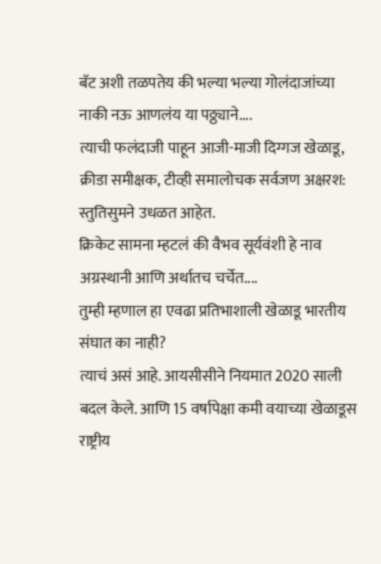बॅट अशी तळपतेय की भल्या भल्या गोलंदाजांच्या नाकी नऊ आणलंय या पठ्ठ्याने....
त्याची फलंदाजी पाहून आजी-माजी दिग्गज खेळाडू, क्रीडा समीक्षक, टीव्ही समालोचक सर्वजण अक्षरश: स्तुतिसुमने उधळत आहेत.
क्रिकेट सामना म्हटलं की वैभव सूर्यवंशी हे नाव अग्रस्थानी आणि अर्थातच चर्चेत....
तुम्ही म्हणाल हा एवढा प्रतिभाशाली खेळाडू भारतीय संघात का नाही?
त्याचं असं आहे. आयसीसीने नियमात 2020 साली बदल केले. आणि 15 वर्षापेक्षा कमी वयाच्या खेळाडूस राष्ट्रीय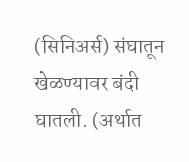(सिनिअर्स) संघातून खेळण्यावर बंदी घातली. (अर्थात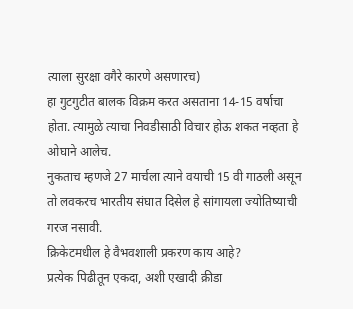त्याला सुरक्षा वगैरे कारणे असणारच)
हा गुटगुटीत बालक विक्रम करत असताना 14-15 वर्षाचा होता. त्यामुळे त्याचा निवडीसाठी विचार होऊ शकत नव्हता हे ओघाने आलेच.
नुकताच म्हणजे 27 मार्चला त्याने वयाची 15 वी गाठली असून तो लवकरच भारतीय संघात दिसेल हे सांगायला ज्योतिष्याची गरज नसावी.
क्रिकेटमधील हे वैभवशाली प्रकरण काय आहे?
प्रत्येक पिढीतून एकदा, अशी एखादी क्रीडा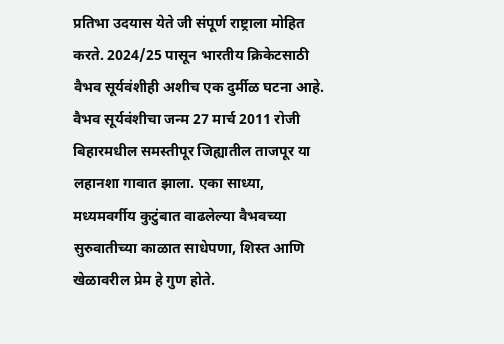प्रतिभा उदयास येते जी संपूर्ण राष्ट्राला मोहित करते. 2024/25 पासून भारतीय क्रिकेटसाठी वैभव सूर्यवंशीही अशीच एक दुर्मीळ घटना आहे.
वैभव सूर्यवंशीचा जन्म 27 मार्च 2011 रोजी बिहारमधील समस्तीपूर जिह्यातील ताजपूर या लहानशा गावात झाला. एका साध्या, मध्यमवर्गीय कुटुंबात वाढलेल्या वैभवच्या सुरुवातीच्या काळात साधेपणा, शिस्त आणि खेळावरील प्रेम हे गुण होते.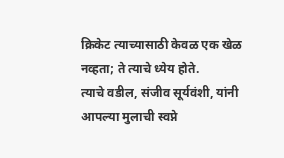क्रिकेट त्याच्यासाठी केवळ एक खेळ नव्हता; ते त्याचे ध्येय होते.
त्याचे वडील, संजीव सूर्यवंशी, यांनी आपल्या मुलाची स्वप्ने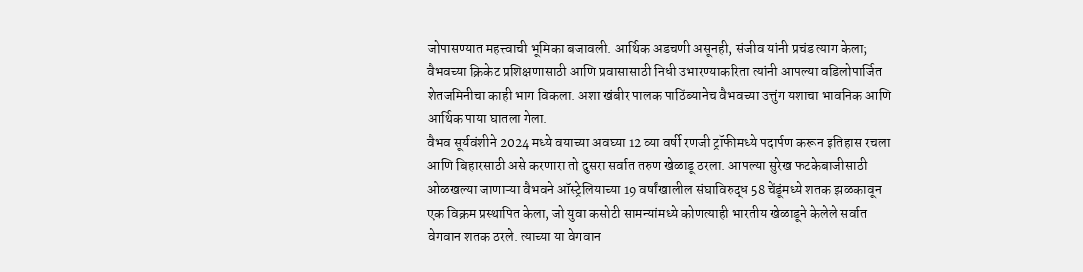जोपासण्यात महत्त्वाची भूमिका बजावली. आर्थिक अडचणी असूनही, संजीव यांनी प्रचंड त्याग केला; वैभवच्या क्रिकेट प्रशिक्षणासाठी आणि प्रवासासाठी निधी उभारण्याकरिता त्यांनी आपल्या वडिलोपार्जित शेतजमिनीचा काही भाग विकला. अशा खंबीर पालक पाठिंब्यानेच वैभवच्या उत्तुंग यशाचा भावनिक आणि आर्थिक पाया घातला गेला.
वैभव सूर्यवंशीने 2024 मध्ये वयाच्या अवघ्या 12 व्या वर्षी रणजी ट्रॉफीमध्ये पदार्पण करून इतिहास रचला आणि बिहारसाठी असे करणारा तो दुसरा सर्वात तरुण खेळाडू ठरला. आपल्या सुरेख फटकेबाजीसाठी ओळखल्या जाणाऱ्या वैभवने ऑस्ट्रेलियाच्या 19 वर्षांखालील संघाविरुद्ध 58 चेंडूंमध्ये शतक झळकावून एक विक्रम प्रस्थापित केला, जो युवा कसोटी सामन्यांमध्ये कोणत्याही भारतीय खेळाडूने केलेले सर्वात वेगवान शतक ठरले. त्याच्या या वेगवान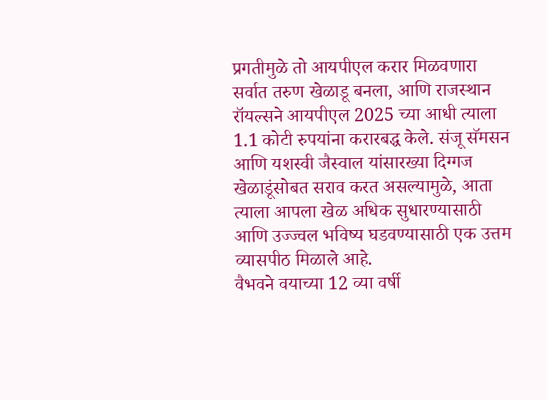प्रगतीमुळे तो आयपीएल करार मिळवणारा सर्वात तरुण खेळाडू बनला, आणि राजस्थान रॉयल्सने आयपीएल 2025 च्या आधी त्याला 1.1 कोटी रुपयांना करारबद्ध केले. संजू सॅमसन आणि यशस्वी जैस्वाल यांसारख्या दिग्गज खेळाडूंसोबत सराव करत असल्यामुळे, आता त्याला आपला खेळ अधिक सुधारण्यासाठी आणि उज्ज्वल भविष्य घडवण्यासाठी एक उत्तम व्यासपीठ मिळाले आहे.
वैभवने वयाच्या 12 व्या वर्षी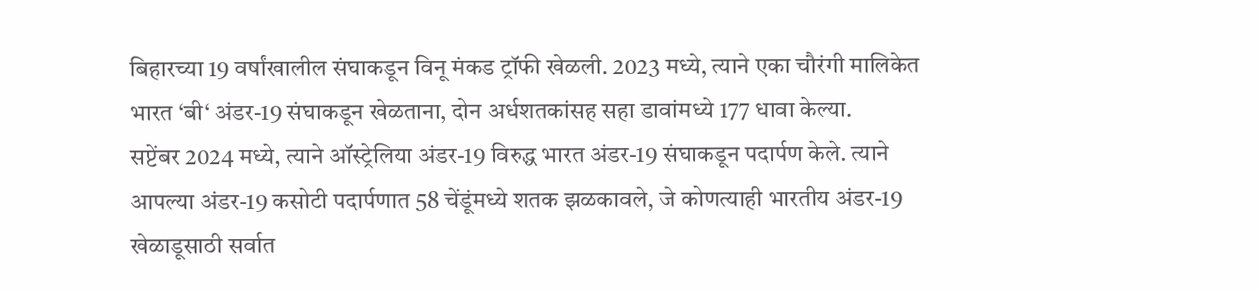बिहारच्या 19 वर्षांखालील संघाकडून विनू मंकड ट्रॉफी खेळली. 2023 मध्ये, त्याने एका चौरंगी मालिकेत भारत ‘बी‘ अंडर-19 संघाकडून खेळताना, दोन अर्धशतकांसह सहा डावांमध्ये 177 धावा केल्या.
सप्टेंबर 2024 मध्ये, त्याने ऑस्ट्रेलिया अंडर-19 विरुद्ध भारत अंडर-19 संघाकडून पदार्पण केले. त्याने आपल्या अंडर-19 कसोटी पदार्पणात 58 चेंडूंमध्ये शतक झळकावले, जे कोणत्याही भारतीय अंडर-19 खेळाडूसाठी सर्वात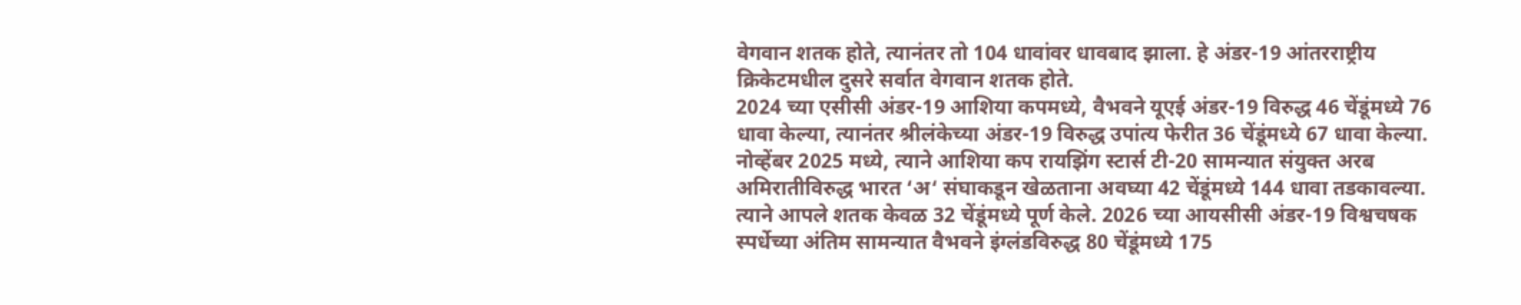वेगवान शतक होते, त्यानंतर तो 104 धावांवर धावबाद झाला. हे अंडर-19 आंतरराष्ट्रीय क्रिकेटमधील दुसरे सर्वात वेगवान शतक होते.
2024 च्या एसीसी अंडर-19 आशिया कपमध्ये, वैभवने यूएई अंडर-19 विरुद्ध 46 चेंडूंमध्ये 76 धावा केल्या, त्यानंतर श्रीलंकेच्या अंडर-19 विरुद्ध उपांत्य फेरीत 36 चेंडूंमध्ये 67 धावा केल्या. नोव्हेंबर 2025 मध्ये, त्याने आशिया कप रायझिंग स्टार्स टी-20 सामन्यात संयुक्त अरब अमिरातीविरुद्ध भारत ‘अ‘ संघाकडून खेळताना अवघ्या 42 चेंडूंमध्ये 144 धावा तडकावल्या. त्याने आपले शतक केवळ 32 चेंडूंमध्ये पूर्ण केले. 2026 च्या आयसीसी अंडर-19 विश्वचषक स्पर्धेच्या अंतिम सामन्यात वैभवने इंग्लंडविरुद्ध 80 चेंडूंमध्ये 175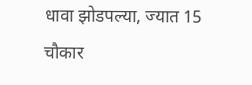धावा झोडपल्या, ज्यात 15 चौकार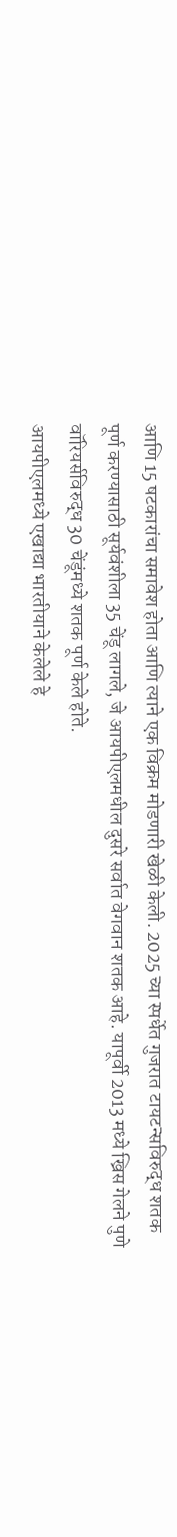आणि 15 षटकारांचा समावेश होता आणि त्याने एक विक्रम मोडणारी खेळी केली. 2025 च्या स्पर्धेत गुजरात टायटन्सविरुद्ध शतक पूर्ण करण्यासाठी सूर्यवंशीला 35 चेंडू लागले, जे आयपीएलमधील दुसरे सर्वात वेगवान शतक आहे. यापूर्वी 2013 मध्ये ख्रिस गेलने पुणे वॉरियर्सविरुद्ध 30 चेंडूंमध्ये शतक पूर्ण केले होते.
आयपीएलमध्ये एखाद्या भारतीयाने केलेले हे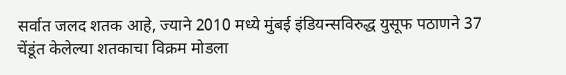सर्वात जलद शतक आहे, ज्याने 2010 मध्ये मुंबई इंडियन्सविरुद्ध युसूफ पठाणने 37 चेंडूंत केलेल्या शतकाचा विक्रम मोडला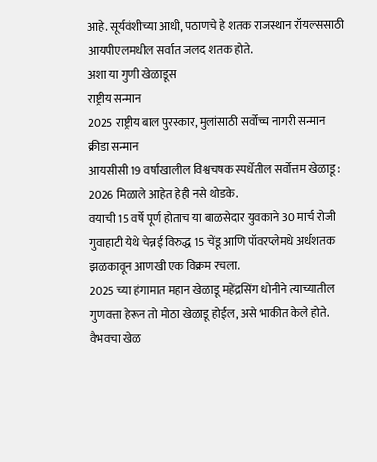आहे. सूर्यवंशीच्या आधी, पठाणचे हे शतक राजस्थान रॉयल्ससाठी आयपीएलमधील सर्वात जलद शतक होते.
अशा या गुणी खेळाडूस
राष्ट्रीय सन्मान
2025 राष्ट्रीय बाल पुरस्कार, मुलांसाठी सर्वोच्च नागरी सन्मान
क्रीडा सन्मान
आयसीसी 19 वर्षांखालील विश्वचषक स्पर्धेतील सर्वोत्तम खेळाडू : 2026 मिळाले आहेत हेही नसे थोडके.
वयाची 15 वर्षे पूर्ण होताच या बाळसेदार युवकाने 30 मार्च रोजी गुवाहाटी येथे चेन्नई विरुद्ध 15 चेंडू आणि पॉवरप्लेमधे अर्धशतक झळकावून आणखी एक विक्रम रचला.
2025 च्या हंगामात महान खेळाडू महेंद्रसिंग धोनीने त्याच्यातील गुणवत्ता हेरून तो मोठा खेळाडू होईल, असे भाकीत केले होते.
वैभवचा खेळ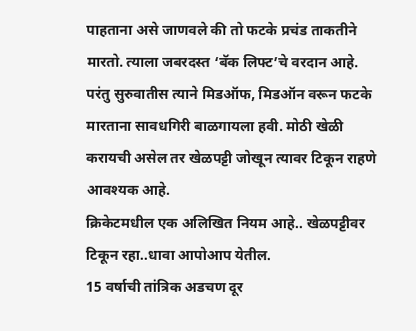पाहताना असे जाणवले की तो फटके प्रचंड ताकतीने मारतो. त्याला जबरदस्त ‘बॅक लिफ्ट’चे वरदान आहे. परंतु सुरुवातीस त्याने मिडऑफ, मिडऑन वरून फटके मारताना सावधगिरी बाळगायला हवी. मोठी खेळी करायची असेल तर खेळपट्टी जोखून त्यावर टिकून राहणे आवश्यक आहे.
क्रिकेटमधील एक अलिखित नियम आहे.. खेळपट्टीवर टिकून रहा..धावा आपोआप येतील.
15 वर्षाची तांत्रिक अडचण दूर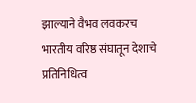झाल्याने वैभव लवकरच भारतीय वरिष्ठ संघातून देशाचे प्रतिनिधित्व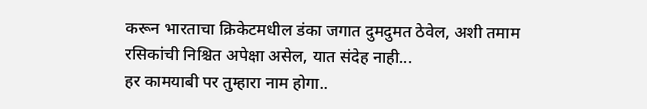करून भारताचा क्रिकेटमधील डंका जगात दुमदुमत ठेवेल, अशी तमाम रसिकांची निश्चित अपेक्षा असेल, यात संदेह नाही...
हर कामयाबी पर तुम्हारा नाम होगा..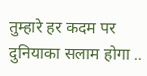तुम्हारे हर कदम पर दुनियाका सलाम होगा ..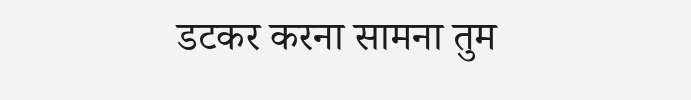डटकर करना सामना तुम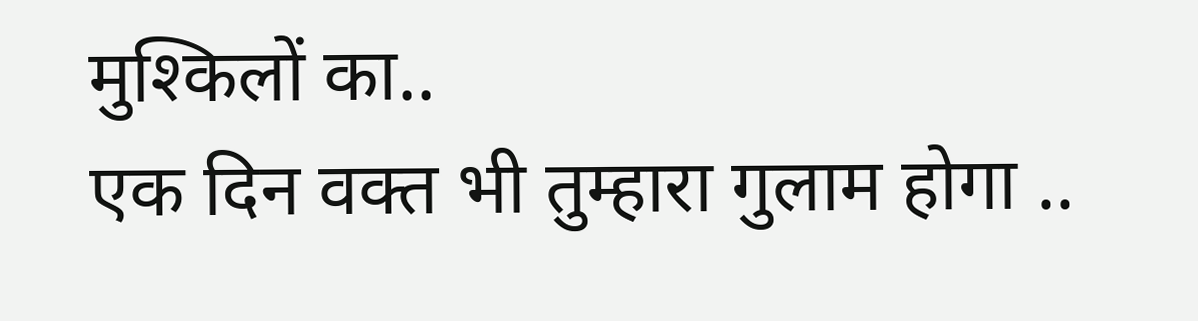मुश्किलों का..
एक दिन वक्त भी तुम्हारा गुलाम होगा ..